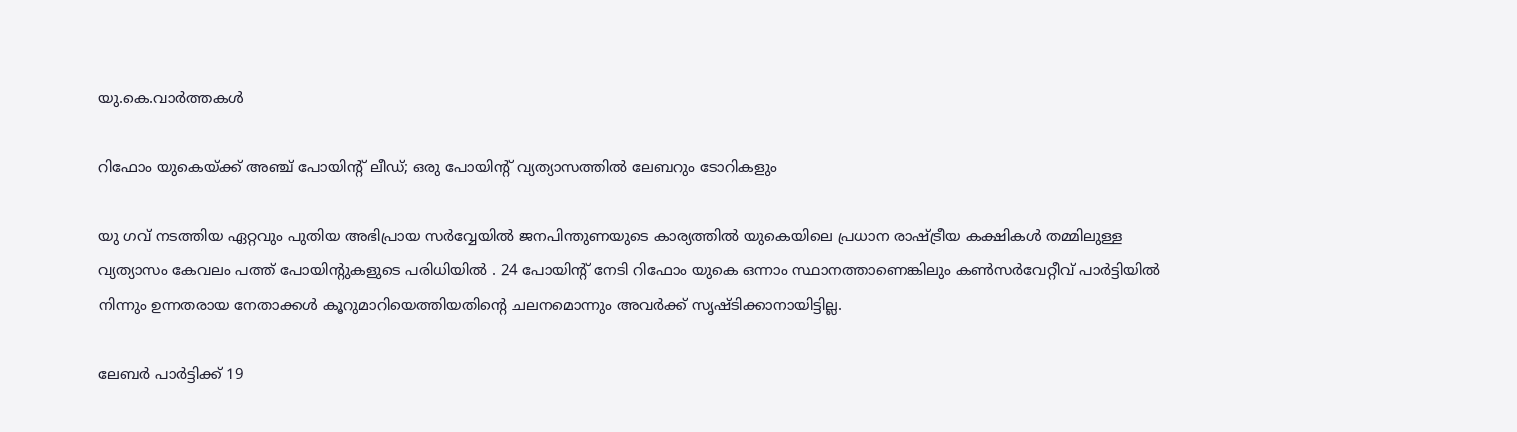യു.കെ.വാര്‍ത്തകള്‍

റിഫോം യുകെയ്ക്ക് അഞ്ച് പോയിന്റ് ലീഡ്; ഒരു പോയിന്റ് വ്യത്യാസത്തില്‍ ലേബറും ടോറികളും

യു ഗവ് നടത്തിയ ഏറ്റവും പുതിയ അഭിപ്രായ സര്‍വ്വേയില്‍ ജനപിന്തുണയുടെ കാര്യത്തില്‍ യുകെയിലെ പ്രധാന രാഷ്ട്രീയ കക്ഷികള്‍ തമ്മിലുള്ള വ്യത്യാസം കേവലം പത്ത് പോയിന്റുകളുടെ പരിധിയില്‍ . 24 പോയിന്റ് നേടി റിഫോം യുകെ ഒന്നാം സ്ഥാനത്താണെങ്കിലും കണ്‍സര്‍വേറ്റീവ് പാര്‍ട്ടിയില്‍ നിന്നും ഉന്നതരായ നേതാക്കള്‍ കൂറുമാറിയെത്തിയതിന്റെ ചലനമൊന്നും അവര്‍ക്ക് സൃഷ്ടിക്കാനായിട്ടില്ല.

ലേബര്‍ പാര്‍ട്ടിക്ക് 19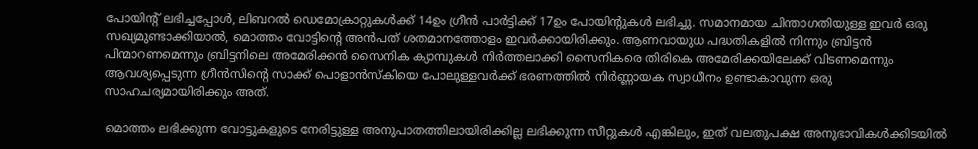പോയിന്റ് ലഭിച്ചപ്പോള്‍, ലിബറല്‍ ഡെമോക്രാറ്റുകള്‍ക്ക് 14ഉം ഗ്രീന്‍ പാര്‍ട്ടിക്ക് 17ഉം പോയിന്റുകള്‍ ലഭിച്ചു. സമാനമായ ചിന്താഗതിയുള്ള ഇവര്‍ ഒരു സഖ്യമുണ്ടാക്കിയാല്‍, മൊത്തം വോട്ടിന്റെ അന്‍പത് ശതമാനത്തോളം ഇവര്‍ക്കായിരിക്കും. ആണവായുധ പദ്ധതികളില്‍ നിന്നും ബ്രിട്ടന്‍ പിന്മാറണമെന്നും ബ്രിട്ടനിലെ അമേരിക്കന്‍ സൈനിക ക്യാമ്പുകള്‍ നിര്‍ത്തലാക്കി സൈനികരെ തിരികെ അമേരിക്കയിലേക്ക് വിടണമെന്നും ആവശ്യപ്പെടുന്ന ഗ്രീന്‍സിന്റെ സാക്ക് പൊളാന്‍സ്‌കിയെ പോലുള്ളവര്‍ക്ക് ഭരണത്തില്‍ നിര്‍ണ്ണായക സ്വാധീനം ഉണ്ടാകാവുന്ന ഒരു സാഹചര്യമായിരിക്കും അത്.

മൊത്തം ലഭിക്കുന്ന വോട്ടുകളുടെ നേരിട്ടുള്ള അനുപാതത്തിലായിരിക്കില്ല ലഭിക്കുന്ന സീറ്റുകള്‍ എങ്കിലും, ഇത് വലതുപക്ഷ അനുഭാവികള്‍ക്കിടയില്‍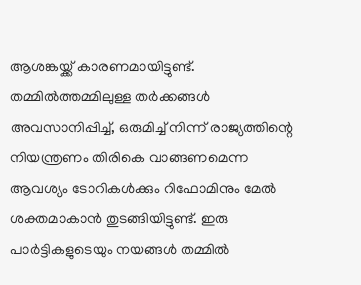ആശങ്കയ്ക്ക് കാരണമായിട്ടുണ്ട്. തമ്മില്‍ത്തമ്മിലുള്ള തര്‍ക്കങ്ങള്‍ അവസാനിപ്പിച്ച്, ഒരുമിച്ച് നിന്ന് രാജ്യത്തിന്റെ നിയന്ത്രണം തിരികെ വാങ്ങണമെന്ന ആവശ്യം ടോറികള്‍ക്കും റിഫോമിനും മേല്‍ ശക്തമാകാന്‍ തുടങ്ങിയിട്ടുണ്ട്. ഇരു പാര്‍ട്ടികളുടെയും നയങ്ങള്‍ തമ്മില്‍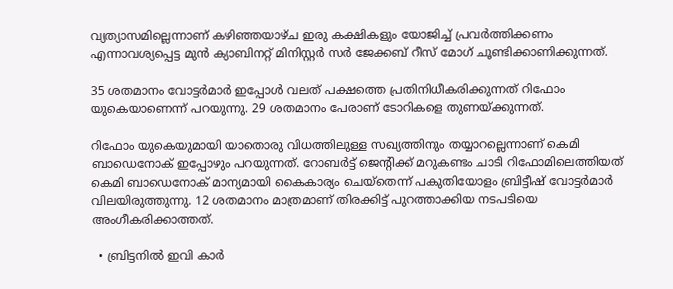വ്യത്യാസമില്ലെന്നാണ് കഴിഞ്ഞയാഴ്ച ഇരു കക്ഷികളും യോജിച്ച് പ്രവര്‍ത്തിക്കണം എന്നാവശ്യപ്പെട്ട മുന്‍ ക്യാബിനറ്റ് മിനിസ്റ്റര്‍ സര്‍ ജേക്കബ് റീസ് മോഗ് ചൂണ്ടിക്കാണിക്കുന്നത്.

35 ശതമാനം വോട്ടര്‍മാര്‍ ഇപ്പോള്‍ വലത് പക്ഷത്തെ പ്രതിനിധീകരിക്കുന്നത് റിഫോം യുകെയാണെന്ന് പറയുന്നു. 29 ശതമാനം പേരാണ് ടോറികളെ തുണയ്ക്കുന്നത്.

റിഫോം യുകെയുമായി യാതൊരു വിധത്തിലുള്ള സഖ്യത്തിനും തയ്യാറല്ലെന്നാണ് കെമി ബാഡെനോക് ഇപ്പോഴും പറയുന്നത്. റോബര്‍ട്ട് ജെന്റിക്ക് മറുകണ്ടം ചാടി റിഫോമിലെത്തിയത് കെമി ബാഡെനോക് മാന്യമായി കൈകാര്യം ചെയ്‌തെന്ന് പകുതിയോളം ബ്രിട്ടീഷ് വോട്ടര്‍മാര്‍ വിലയിരുത്തുന്നു. 12 ശതമാനം മാത്രമാണ് തിരക്കിട്ട് പുറത്താക്കിയ നടപടിയെ അംഗീകരിക്കാത്തത്.

  • ബ്രിട്ടനില്‍ ഇവി കാര്‍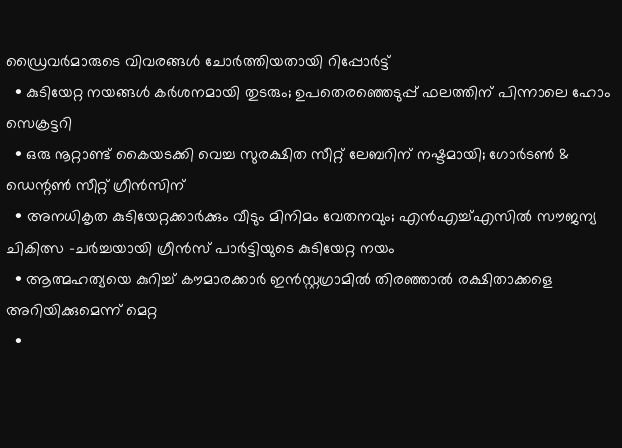ഡ്രൈവര്‍മാരുടെ വിവരങ്ങള്‍ ചോര്‍ത്തിയതായി റിപ്പോര്‍ട്ട്
  • കുടിയേറ്റ നയങ്ങള്‍ കര്‍ശനമായി തുടരും; ഉപതെരഞ്ഞെടുപ്പ് ഫലത്തിന് പിന്നാലെ ഹോം സെക്രട്ടറി
  • ഒരു നൂറ്റാണ്ട് കൈയടക്കി വെച്ച സുരക്ഷിത സീറ്റ് ലേബറിന് നഷ്ടമായി; ഗോര്‍ടണ്‍ & ഡെന്റണ്‍ സീറ്റ് ഗ്രീന്‍സിന്
  • അനധികൃത കുടിയേറ്റക്കാര്‍ക്കും വീടും മിനിമം വേതനവും; എന്‍എച്ച്എസില്‍ സൗജന്യ ചികിത്സ -ചര്‍ച്ചയായി ഗ്രീന്‍സ് പാര്‍ട്ടിയുടെ കുടിയേറ്റ നയം
  • ആത്മഹത്യയെ കുറിച്ച് കൗമാരക്കാര്‍ ഇന്‍സ്റ്റഗ്രാമില്‍ തിരഞ്ഞാല്‍ രക്ഷിതാക്കളെ അറിയിക്കുമെന്ന് മെറ്റ
  •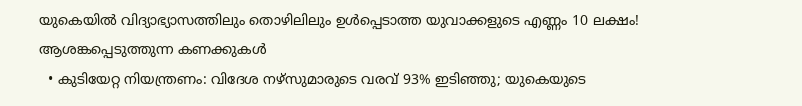യുകെയില്‍ വിദ്യാഭ്യാസത്തിലും തൊഴിലിലും ഉള്‍പ്പെടാത്ത യുവാക്കളുടെ എണ്ണം 10 ലക്ഷം! ആശങ്കപ്പെടുത്തുന്ന കണക്കുകള്‍
  • കുടിയേറ്റ നിയന്ത്രണം: വിദേശ നഴ്സുമാരുടെ വരവ് 93% ഇടിഞ്ഞു; യുകെയുടെ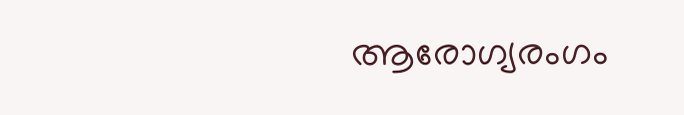ആരോഗ്യരംഗം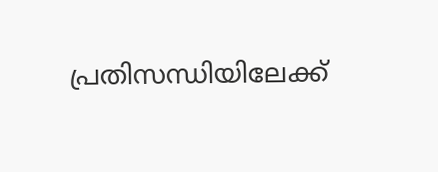പ്രതിസന്ധിയിലേക്ക്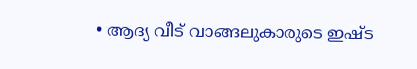• ആദ്യ വീട് വാങ്ങലുകാരുടെ ഇഷ്ട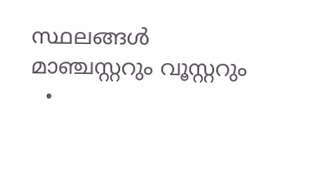സ്ഥലങ്ങള്‍ മാഞ്ചസ്റ്ററും വൂസ്റ്ററും
  •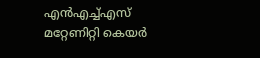എന്‍എച്ച്എസ് മറ്റേണിറ്റി കെയര്‍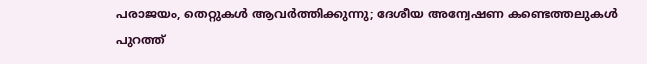പരാജയം, തെറ്റുകള്‍ ആവര്‍ത്തിക്കുന്നു; ദേശീയ അന്വേഷണ കണ്ടെത്തലുകള്‍ പുറത്ത്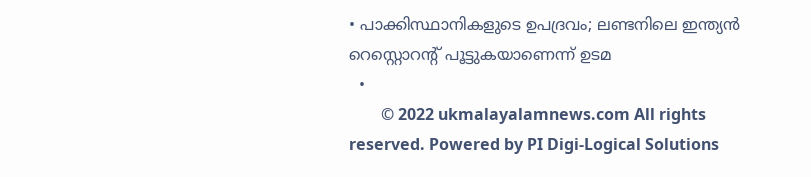• പാക്കിസ്ഥാനികളുടെ ഉപദ്രവം; ലണ്ടനിലെ ഇന്ത്യന്‍ റെസ്റ്റൊറന്റ് പൂട്ടുകയാണെന്ന് ഉടമ
  •
        © 2022 ukmalayalamnews.com All rights reserved. Powered by PI Digi-Logical Solutions